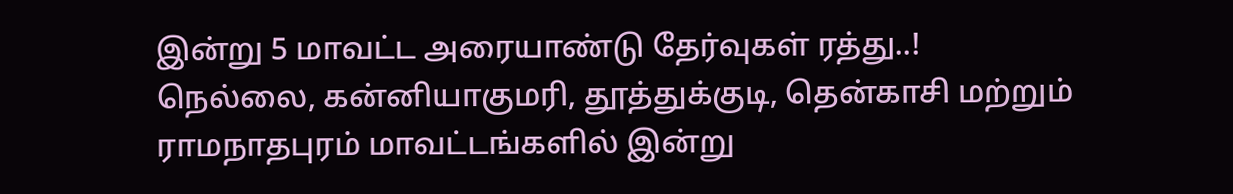இன்று 5 மாவட்ட அரையாண்டு தேர்வுகள் ரத்து..!
நெல்லை, கன்னியாகுமரி, தூத்துக்குடி, தென்காசி மற்றும் ராமநாதபுரம் மாவட்டங்களில் இன்று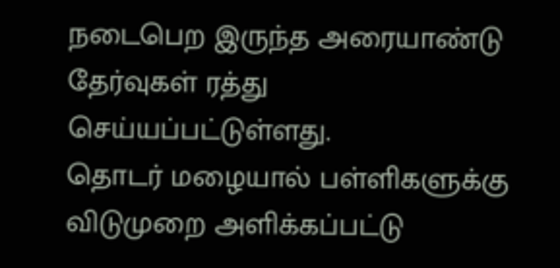நடைபெற இருந்த அரையாண்டு தேர்வுகள் ரத்து செய்யப்பட்டுள்ளது.
தொடர் மழையால் பள்ளிகளுக்கு விடுமுறை அளிக்கப்பட்டு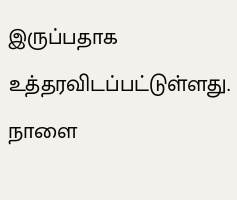இருப்பதாக உத்தரவிடப்பட்டுள்ளது. நாளை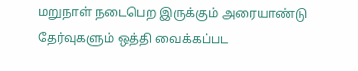மறுநாள் நடைபெற இருக்கும் அரையாண்டு தேர்வுகளும் ஒத்தி வைக்கப்பட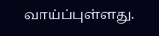வாய்ப்புள்ளது.